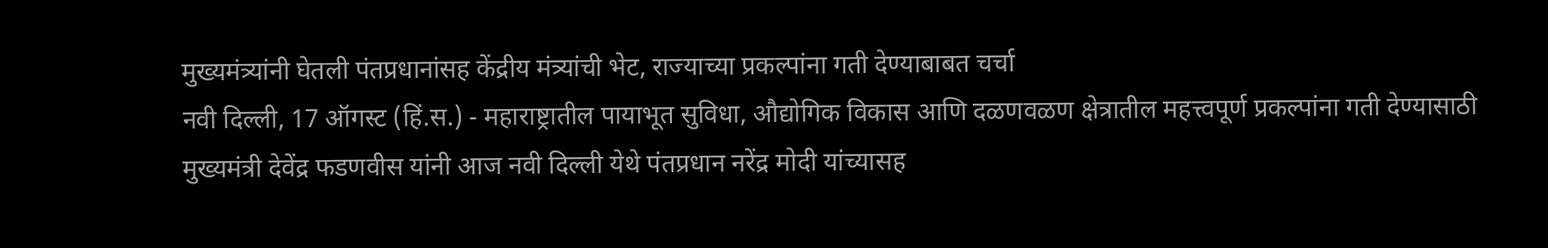मुख्यमंत्र्यांनी घेतली पंतप्रधानांसह केंद्रीय मंत्र्यांची भेट, राज्याच्या प्रकल्पांना गती देण्याबाबत चर्चा
नवी दिल्ली, 17 ऑगस्ट (हिं.स.) - महाराष्ट्रातील पायाभूत सुविधा, औद्योगिक विकास आणि दळणवळण क्षेत्रातील महत्त्वपूर्ण प्रकल्पांना गती देण्यासाठी मुख्यमंत्री देवेंद्र फडणवीस यांनी आज नवी दिल्ली येथे पंतप्रधान नरेंद्र मोदी यांच्यासह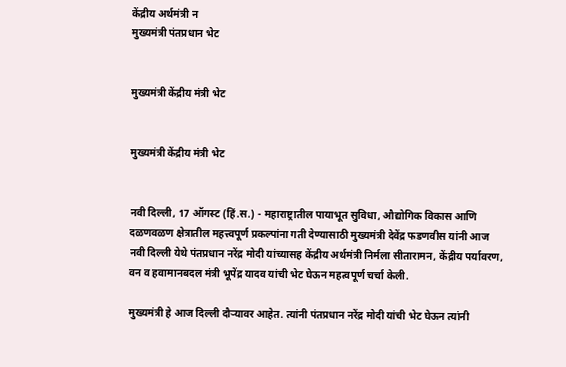केंद्रीय अर्थमंत्री न
मुख्यमंत्री पंतप्रधान भेट


मुख्यमंत्री केंद्रीय मंत्री भेट


मुख्यमंत्री केंद्रीय मंत्री भेट


नवी दिल्ली, 17 ऑगस्ट (हिं.स.) - महाराष्ट्रातील पायाभूत सुविधा, औद्योगिक विकास आणि दळणवळण क्षेत्रातील महत्त्वपूर्ण प्रकल्पांना गती देण्यासाठी मुख्यमंत्री देवेंद्र फडणवीस यांनी आज नवी दिल्ली येथे पंतप्रधान नरेंद्र मोदी यांच्यासह केंद्रीय अर्थमंत्री निर्मला सीतारामन, केंद्रीय पर्यावरण, वन व हवामानबदल मंत्री भूपेंद्र यादव यांची भेट घेऊन महत्वपूर्ण चर्चा केली.

मुख्यमंत्री हे आज दिल्ली दौऱ्यावर आहेत. त्यांनी पंतप्रधान नरेंद्र मोदी यांची भेट घेऊन त्यांनी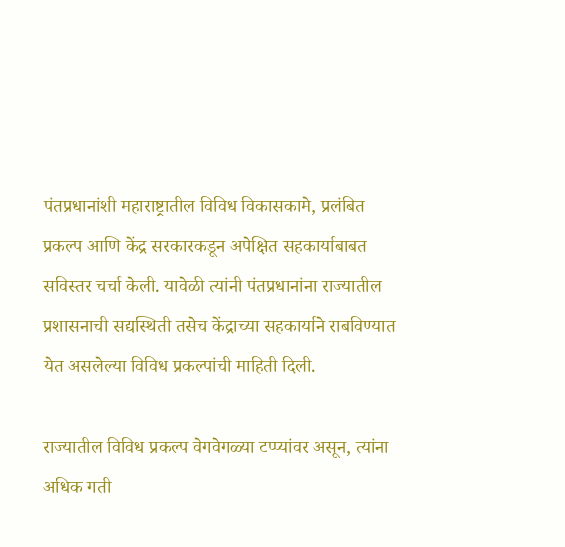पंतप्रधानांशी महाराष्ट्रातील विविध विकासकामे, प्रलंबित प्रकल्प आणि केंद्र सरकारकडून अपेक्षित सहकार्याबाबत सविस्तर चर्चा केली. यावेळी त्यांनी पंतप्रधानांना राज्यातील प्रशासनाची सद्यस्थिती तसेच केंद्राच्या सहकार्याने राबविण्यात येत असलेल्या विविध प्रकल्पांची माहिती दिली.

राज्यातील विविध प्रकल्प वेगवेगळ्या टप्प्यांवर असून, त्यांना अधिक गती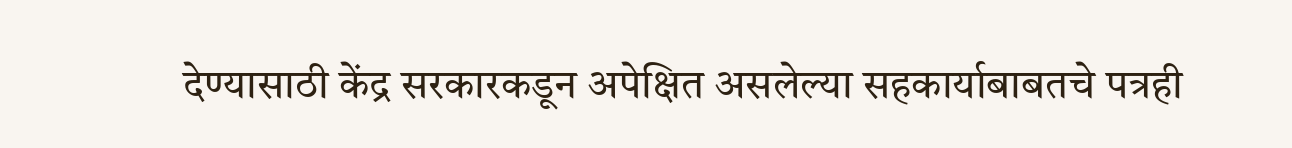देण्यासाठी केंद्र सरकारकडून अपेक्षित असलेल्या सहकार्याबाबतचे पत्रही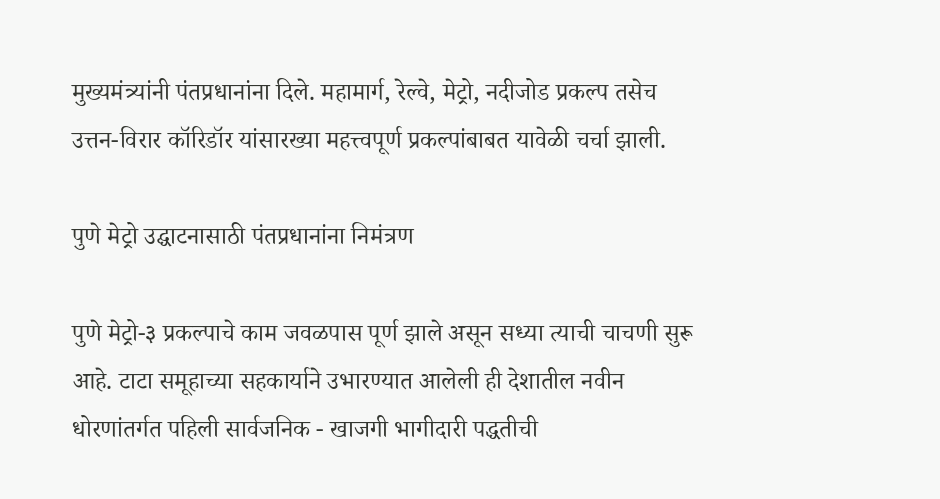मुख्यमंत्र्यांनी पंतप्रधानांना दिले. महामार्ग, रेल्वे, मेट्रो, नदीजोड प्रकल्प तसेच उत्तन-विरार कॉरिडॉर यांसारख्या महत्त्वपूर्ण प्रकल्पांबाबत यावेळी चर्चा झाली.

पुणे मेट्रो उद्घाटनासाठी पंतप्रधानांना निमंत्रण

पुणे मेट्रो-३ प्रकल्पाचे काम जवळपास पूर्ण झाले असून सध्या त्याची चाचणी सुरू आहे. टाटा समूहाच्या सहकार्याने उभारण्यात आलेली ही देशातील नवीन धोरणांतर्गत पहिली सार्वजनिक - खाजगी भागीदारी पद्धतीची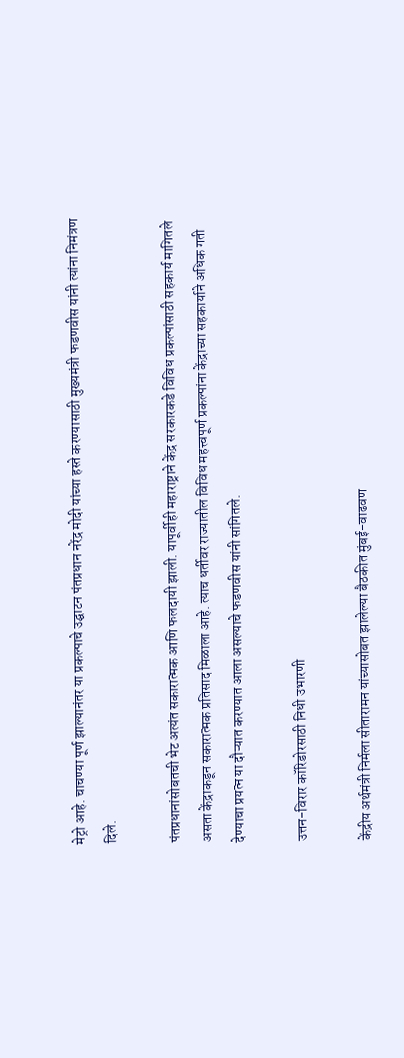मेट्रो आहे. चाचण्या पूर्ण झाल्यानंतर या प्रकल्पाचे उद्घाटन पंतप्रधान नरेंद्र मोदी यांच्या हस्ते करण्यासाठी मुख्यमंत्री फडणवीस यांनी त्यांना निमंत्रण दिले.

पंतप्रधानांसोबतची भेट अत्यंत सकारात्मक आणि फलदायी झाली. यापूर्वीही महाराष्ट्राने केंद्र सरकारकडे विविध प्रकल्पांसाठी सहकार्य मागितले असता केंद्राकडून सकारात्मक प्रतिसाद मिळाला आहे. त्याच धर्तीवर राज्यातील विविध महत्त्वपूर्ण प्रकल्पांना केंद्राच्या सहकार्याने अधिक गती देण्याचा प्रयत्न या दौऱ्यात करण्यात आला असल्याचे फडणवीस यांनी सांगितले.

उत्तन-विरार कॉरिडोरसाठी निधी उभारणी

केंद्रीय अर्थमंत्री निर्मला सीतारामन यांच्यासोबत झालेल्या बैठकीत मुंबई-वाढवण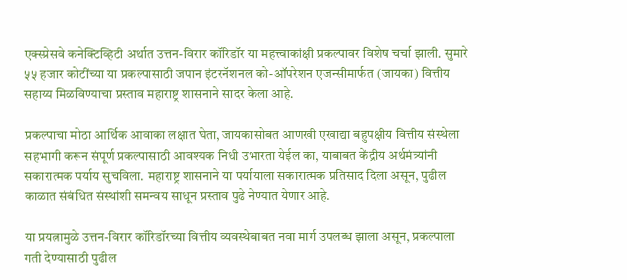एक्स्प्रेसवे कनेक्टिव्हिटी अर्थात उत्तन-विरार कॉरिडॉर या महत्त्वाकांक्षी प्रकल्पावर विशेष चर्चा झाली. सुमारे ५५ हजार कोटींच्या या प्रकल्पासाठी जपान इंटरनॅशनल को-ऑपरेशन एजन्सीमार्फत (जायका) वित्तीय सहाय्य मिळविण्याचा प्रस्ताव महाराष्ट्र शासनाने सादर केला आहे.

प्रकल्पाचा मोठा आर्थिक आवाका लक्षात घेता, जायकासोबत आणखी एखाद्या बहुपक्षीय वित्तीय संस्थेला सहभागी करून संपूर्ण प्रकल्पासाठी आवश्यक निधी उभारता येईल का, याबाबत केंद्रीय अर्थमंत्र्यांनी सकारात्मक पर्याय सुचविला. महाराष्ट्र शासनाने या पर्यायाला सकारात्मक प्रतिसाद दिला असून, पुढील काळात संबंधित संस्थांशी समन्वय साधून प्रस्ताव पुढे नेण्यात येणार आहे.

या प्रयत्नामुळे उत्तन-विरार कॉरिडॉरच्या वित्तीय व्यवस्थेबाबत नवा मार्ग उपलब्ध झाला असून, प्रकल्पाला गती देण्यासाठी पुढील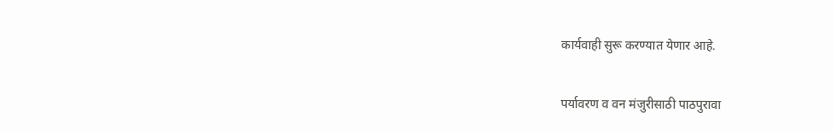कार्यवाही सुरू करण्यात येणार आहे.

पर्यावरण व वन मंजुरीसाठी पाठपुरावा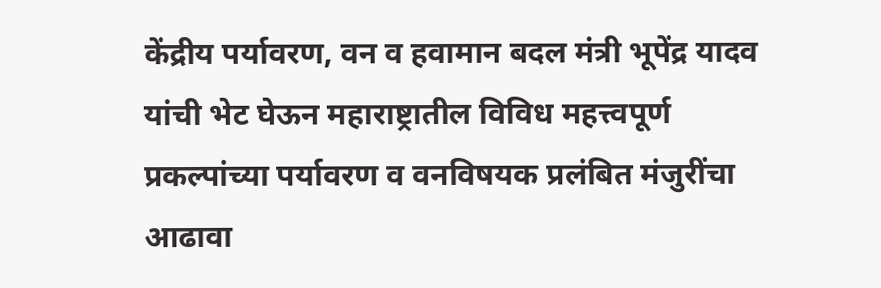केंद्रीय पर्यावरण, वन व हवामान बदल मंत्री भूपेंद्र यादव यांची भेट घेऊन महाराष्ट्रातील विविध महत्त्वपूर्ण प्रकल्पांच्या पर्यावरण व वनविषयक प्रलंबित मंजुरींचा आढावा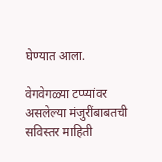घेण्यात आला.

वेगवेगळ्या टप्प्यांवर असलेल्या मंजुरींबाबतची सविस्तर माहिती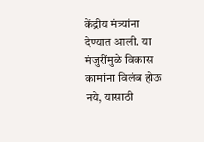केंद्रीय मंत्र्यांना देण्यात आली. या मंजुरींमुळे विकास कामांना विलंब होऊ नये, यासाठी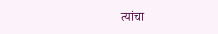त्यांचा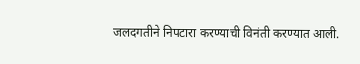जलदगतीने निपटारा करण्याची विनंती करण्यात आली.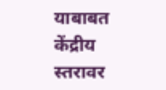याबाबत केंद्रीय स्तरावर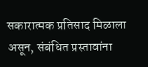सकारात्मक प्रतिसाद मिळाला असून, संबंधित प्रस्तावांना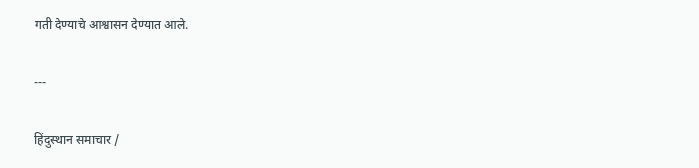गती देण्याचे आश्वासन देण्यात आले.

---

हिंदुस्थान समाचार /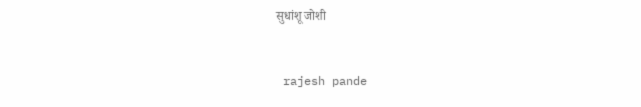सुधांशू जोशी


 rajesh pande